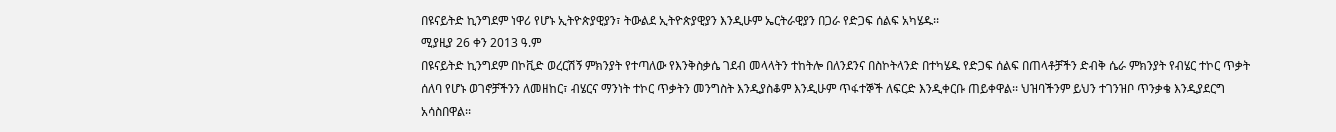በዩናይትድ ኪንግደም ነዋሪ የሆኑ ኢትዮጵያዊያን፣ ትውልደ ኢትዮጵያዊያን እንዲሁም ኤርትራዊያን በጋራ የድጋፍ ሰልፍ አካሄዱ፡፡
ሚያዚያ 26 ቀን 2013 ዓ.ም
በዩናይትድ ኪንግደም በኮቪድ ወረርሽኝ ምክንያት የተጣለው የእንቅስቃሴ ገደብ መላላትን ተከትሎ በለንደንና በስኮትላንድ በተካሄዱ የድጋፍ ሰልፍ በጠላቶቻችን ድብቅ ሴራ ምክንያት የብሄር ተኮር ጥቃት ሰለባ የሆኑ ወገኖቻችንን ለመዘከር፣ ብሄርና ማንነት ተኮር ጥቃትን መንግስት እንዲያስቆም እንዲሁም ጥፋተኞች ለፍርድ እንዲቀርቡ ጠይቀዋል፡፡ ህዝባችንም ይህን ተገንዝቦ ጥንቃቄ እንዲያደርግ አሳስበዋል፡፡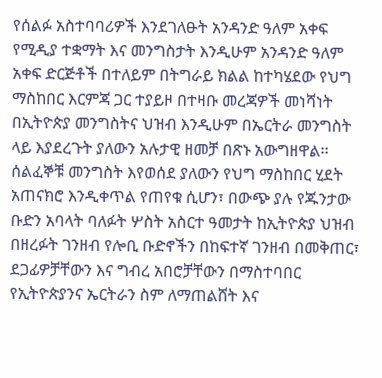የሰልፉ አስተባባሪዎች እንደገለፁት አንዳንድ ዓለም አቀፍ የሚዲያ ተቋማት እና መንግስታት እንዲሁም አንዳንድ ዓለም አቀፍ ድርጅቶች በተለይም በትግራይ ክልል ከተካሄደው የህግ ማስከበር እርምጃ ጋር ተያይዞ በተዛቡ መረጃዎች መነሻነት በኢትዮጵያ መንግስትና ህዝብ እንዲሁም በኤርትራ መንግስት ላይ እያደረጉት ያለውን አሉታዊ ዘመቻ በጽኑ አውግዘዋል፡፡
ሰልፈኞቹ መንግስት እየወሰደ ያለውን የህግ ማስከበር ሂደት አጠናክሮ እንዲቀጥል የጠየቁ ሲሆን፣ በውጭ ያሉ የጁንታው ቡድን አባላት ባለፉት ሦስት አስርተ ዓመታት ከኢትዮጵያ ህዝብ በዘረፉት ገንዘብ የሎቢ ቡድኖችን በከፍተኛ ገንዘብ በመቅጠር፣ ደጋፊዎቻቸውን እና ግብረ አበሮቻቸውን በማስተባበር የኢትዮጵያንና ኤርትራን ስም ለማጠልሸት እና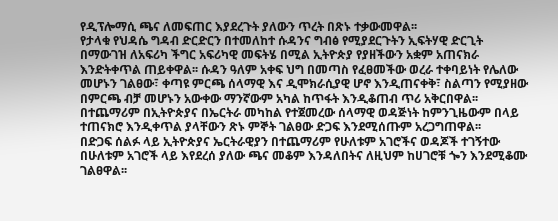የዲፕሎማሲ ጫና ለመፍጠር እያደረጉት ያለውን ጥረት በጽኑ ተቃውመዋል፡፡
የታላቁ የህዳሴ ግዳብ ድርድርን በተመለከተ ሱዳንና ግብፅ የሚያደርጉትን ኢፍትሃዊ ድርጊት በማውገዝ ለአፍሪካ ችግር አፍሪካዊ መፍትሄ በሚል ኢትዮጵያ የያዘችውን አቋም አጠናክራ እንድትቀጥል ጠይቀዋል፡፡ ሱዳን ዓለም አቀፍ ህግ በመጣስ የፈፀመችው ወረራ ተቀባይነት የሌለው መሆኑን ገልፀው፣ ቀጣዩ ምርጫ ሰላማዊ እና ዲሞክራሲያዊ ሆኖ እንዲጠናቀቅ፣ ስልጣን የሚያዘው በምርጫ ብቻ መሆኑን አውቀው ማንኛውም አካል ከጥፋት እንዲቆጠብ ጥሪ አቅርበዋል፡፡
በተጨማሪም በኢትዮጵያና በኤርትራ መካከል የተጀመረው ሰላማዊ ወዳጅነት ከምንጊዜውም በላይ ተጠናክሮ እንዲቀጥል ያላቸውን ጽኑ ምኞት ገልፀው ድጋፍ እንደሚሰጡም አረጋግጠዋል፡፡
በድጋፍ ሰልፉ ላይ ኢትዮጵያና ኤርትራዊያን በተጨማሪም የሁለቱም አገሮችና ወዳጆች ተገኝተው በሁለቱም አገሮች ላይ እየደረሰ ያለው ጫና መቆም እንዳለበትና ለዚህም ከሀገሮቹ ጐን እንደሚቆሙ ገልፀዋል፡፡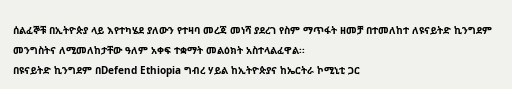ሰልፈኞቹ በኢትዮጵያ ላይ እየተካሄደ ያለውን የተዛባ መረጃ መነሻ ያደረገ የስም ማጥፋት ዘመቻ በተመለከተ ለዩናይትድ ኪንግደም መንግስትና ለሚመለከታቸው ዓለም አቀፍ ተቋማት መልዕክት አስተላልፈዋል፡፡
በዩናይትድ ኪንግደም በDefend Ethiopia ግብረ ሃይል ከኢትዮጵያና ከኤርትራ ኮሚኒቲ ጋር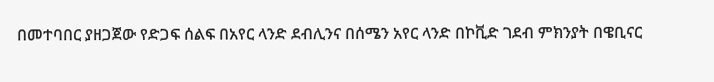በመተባበር ያዘጋጀው የድጋፍ ሰልፍ በአየር ላንድ ደብሊንና በሰሜን አየር ላንድ በኮቪድ ገደብ ምክንያት በዌቢናር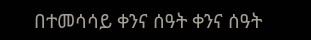በተመሳሳይ ቀንና ሰዓት ቀንና ሰዓት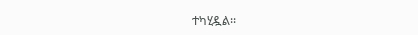ተካሂዷል፡፡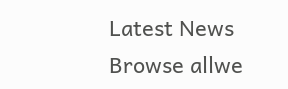Latest News
Browse allwe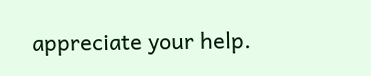appreciate your help.